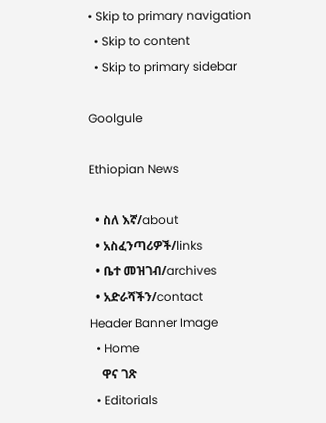• Skip to primary navigation
  • Skip to content
  • Skip to primary sidebar

Goolgule

Ethiopian News

  • ስለ እኛ/about
  • አስፈንጣሪዎች/links
  • ቤተ መዝገብ/archives
  • አድራሻችን/contact
Header Banner Image
  • Home
    ዋና ገጽ
  • Editorials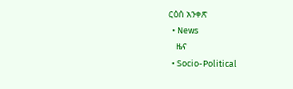ርዕሰ አንቀጽ
  • News
    ዜና
  • Socio-Political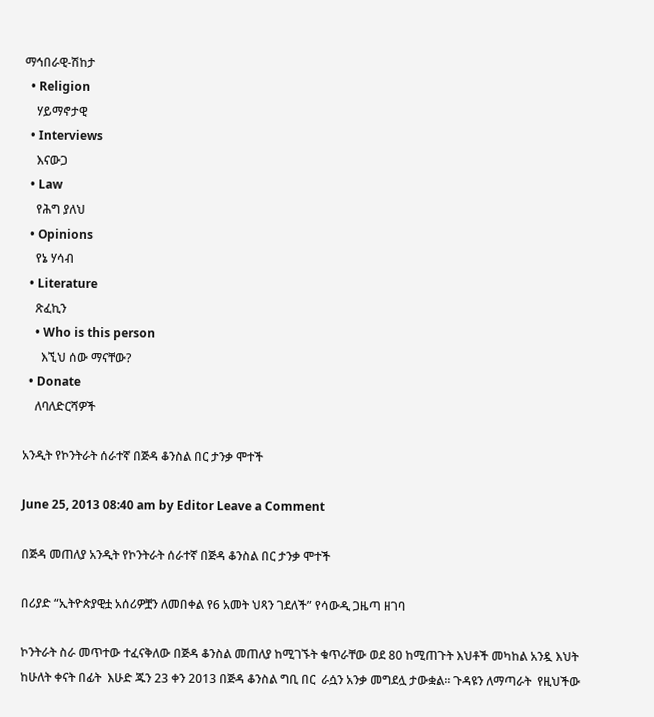ማኅበራዊ-ሽከታ
  • Religion
    ሃይማኖታዊ
  • Interviews
    እናውጋ
  • Law
    የሕግ ያለህ
  • Opinions
    የኔ ሃሳብ
  • Literature
    ጽፈኪን
    • Who is this person
      እኚህ ሰው ማናቸው?
  • Donate
    ለባለድርሻዎች

አንዲት የኮንትራት ሰራተኛ በጅዳ ቆንስል በር ታንቃ ሞተች

June 25, 2013 08:40 am by Editor Leave a Comment

በጅዳ መጠለያ አንዲት የኮንትራት ሰራተኛ በጅዳ ቆንስል በር ታንቃ ሞተች

በሪያድ “ኢትዮጵያዊቷ አሰሪዎቿን ለመበቀል የ6 አመት ህጻን ገደለች” የሳውዲ ጋዜጣ ዘገባ

ኮንትራት ስራ መጥተው ተፈናቅለው በጅዳ ቆንስል መጠለያ ከሚገኙት ቁጥራቸው ወደ 80 ከሚጠጉት እህቶች መካከል አንዷ እህት ከሁለት ቀናት በፊት  እሁድ ጁን 23 ቀን 2013 በጅዳ ቆንስል ግቢ በር  ራሷን አንቃ መግደሏ ታውቋል። ጉዳዩን ለማጣራት  የዚህችው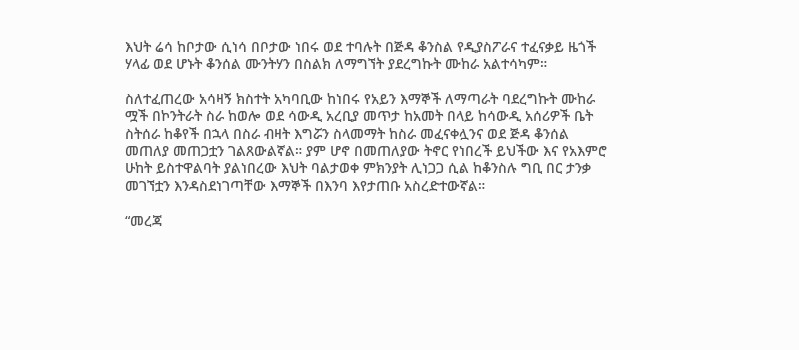እህት ሬሳ ከቦታው ሲነሳ በቦታው ነበሩ ወደ ተባሉት በጅዳ ቆንስል የዲያስፖራና ተፈናቃይ ዜጎች ሃላፊ ወደ ሆኑት ቆንሰል ሙንትሃን በስልክ ለማግኘት ያደረግኩት ሙከራ አልተሳካም።

ስለተፈጠረው አሳዛኝ ክስተት አካባቢው ከነበሩ የአይን እማኞች ለማጣራት ባደረግኩት ሙከራ ሟች በኮንትራት ስራ ከወሎ ወደ ሳውዲ አረቢያ መጥታ ከአመት በላይ ከሳውዲ አሰሪዎች ቤት ስትሰራ ከቆየች በኋላ በስራ ብዛት እግሯን ስላመማት ከስራ መፈናቀሏንና ወደ ጅዳ ቆንሰል መጠለያ መጠጋቷን ገልጸውልኛል። ያም ሆኖ በመጠለያው ትኖር የነበረች ይህችው እና የአእምሮ ሁከት ይስተዋልባት ያልነበረው እህት ባልታወቀ ምክንያት ሊነጋጋ ሲል ከቆንስሉ ግቢ በር ታንቃ መገኘቷን እንዳስደነገጣቸው እማኞች በእንባ እየታጠቡ አስረድተውኛል።

“መረጃ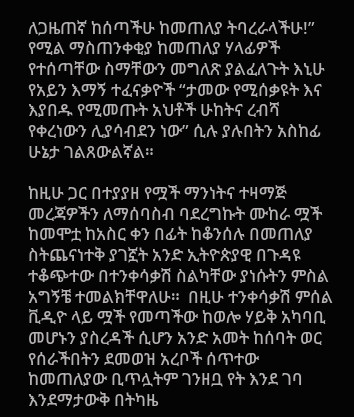ለጋዜጠኛ ከሰጣችሁ ከመጠለያ ትባረራላችሁ!” የሚል ማስጠንቀቂያ ከመጠለያ ሃላፊዎች የተሰጣቸው ስማቸውን መግለጽ ያልፈለጉት እኒሁ የአይን እማኝ ተፈናቃዮች “ታመው የሚሰቃዩት እና እያበዱ የሚመጡት አህቶች ሁከትና ረብሻ የቀረነውን ሊያሳብደን ነው” ሲሉ ያሉበትን አስከፊ ሁኔታ ገልጸውልኛል።

ከዚሁ ጋር በተያያዘ የሟች ማንነትና ተዛማጅ መረጃዎችን ለማሰባስብ ባደረግኩት ሙከራ ሟች ከመሞቷ ከአስር ቀን በፊት ከቆንሰሉ በመጠለያ ስትጨናነተቅ ያገኟት አንድ ኢትዮጵያዊ በጉዳዩ ተቆጭተው በተንቀሳቃሽ ስልካቸው ያነሱትን ምስል አግኝቼ ተመልክቸዋለሁ።  በዚሁ ተንቀሳቃሽ ምሰል ቪዲዮ ላይ ሟች የመጣችው ከወሎ ሃይቅ አካባቢ መሆኑን ያስረዳች ሲሆን አንድ አመት ከሰባት ወር የሰራችበትን ደመወዝ አረቦች ሰጥተው ከመጠለያው ቢጥሏትም ገንዘቧ የት እንደ ገባ እንደማታውቅ በትካዜ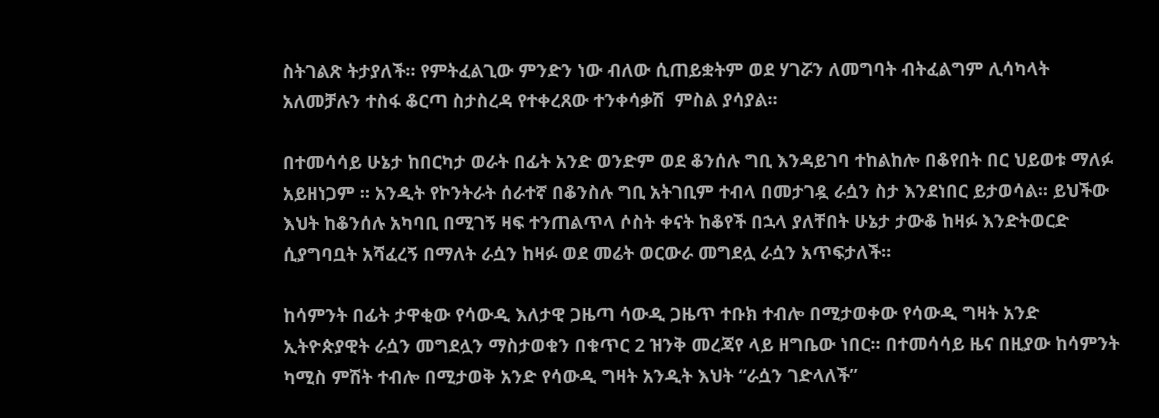ስትገልጽ ትታያለች። የምትፈልጊው ምንድን ነው ብለው ሲጠይቋትም ወደ ሃገሯን ለመግባት ብትፈልግም ሊሳካላት አለመቻሉን ተስፋ ቆርጣ ስታስረዳ የተቀረጸው ተንቀሳቃሽ  ምስል ያሳያል።

በተመሳሳይ ሁኔታ ከበርካታ ወራት በፊት አንድ ወንድም ወደ ቆንሰሉ ግቢ እንዳይገባ ተከልከሎ በቆየበት በር ህይወቱ ማለፉ አይዘነጋም ። አንዲት የኮንትራት ሰራተኛ በቆንስሉ ግቢ አትገቢም ተብላ በመታገዷ ራሷን ስታ እንደነበር ይታወሳል። ይህችው እህት ከቆንሰሉ አካባቢ በሚገኝ ዛፍ ተንጠልጥላ ሶስት ቀናት ከቆየች በኋላ ያለቸበት ሁኔታ ታውቆ ከዛፉ እንድትወርድ ሲያግባቧት አሻፈረኝ በማለት ራሷን ከዛፉ ወደ መሬት ወርውራ መግደሏ ራሷን አጥፍታለች።

ከሳምንት በፊት ታዋቂው የሳውዲ እለታዊ ጋዜጣ ሳውዲ ጋዜጥ ተቡክ ተብሎ በሚታወቀው የሳውዲ ግዛት አንድ ኢትዮጵያዊት ራሷን መግደሏን ማስታወቁን በቁጥር 2 ዝንቅ መረጃየ ላይ ዘግቤው ነበር። በተመሳሳይ ዜና በዚያው ከሳምንት ካሚስ ምሽት ተብሎ በሚታወቅ አንድ የሳውዲ ግዛት አንዲት እህት “ራሷን ገድላለች”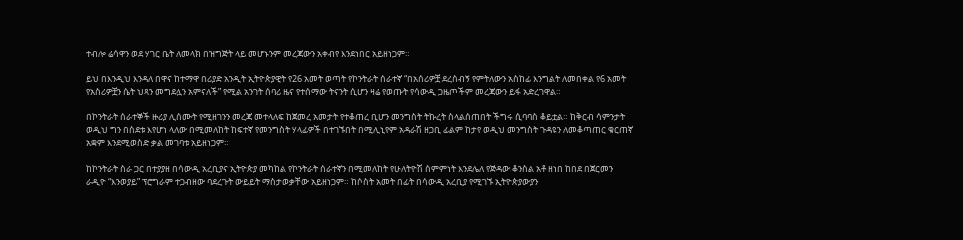ተብሎ ሬሳዋን ወደ ሃገር ቤት ለመላክ በዝግጅት ላይ መሆኑንም መረጃውን አቀብየ እንደነበር አይዘነጋም።

ይህ በእንዲህ እንዳለ በዋና ከተማዋ በሪያድ አንዲት ኢትዮጵያዊት የ26 አመት ወጣት የኮንትራት ሰራተኛ “በአሰሪዎቿ ደረሰብኝ የምትለውን አስከፊ እንግልት ለመበቀል የ6 አመት የአስሪዎቿን ሴት ህጻን መግደሏን አምናለች” የሚል አንገት ሰባሪ ዜና የተሰማው ትናንት ሲሆን ዛሬ የወጡት የሳውዲ ጋዜጦችም መረጃውን ይፋ አድረገዋል።

በኮንትራት ሰራተኞች ዙሪያ ሊሰሙት የሚዘገንን መረጃ መተላለፍ ከጀመረ አመታት የተቆጠረ ቢሆን መንግስት ትኩረት ስላልሰጠበት ችግሩ ሲባባስ ቆይቷል። ከቅርብ ሳምንታት ወዲህ ግን በስደቱ እየሆነ ላለው በሚመለከት ከፍተኛ የመንግስት ሃላፊዎች በተገኙበት በሚሊኒየም አዳራሽ ዘጋቢ ፊልም ከታየ ወዲህ መንግስት ጉዳዩን ለመቆጣጠር ቁርጠኛ አቋም እንደሚወስድ ቃል መገባቱ አይዘነጋም።

ከኮንትራት ስራ ጋር በተያያዘ በሳውዲ አረቢያና ኢትዮጵያ መካከል የኮንትራት ሰራተኛን በሚመለከት የሁለትዮሽ ስምምነት እንደሌለ የጅዳው ቆንስል አቶ ዘነበ ከበደ በጀርመን ራዲዮ “እንወያይ” ፕሮግራም ተጋብዘው ባደረጉት ውይይት ማስታወቃቸው አይዘነጋም። ከሶስት አመት በፊት በሳውዲ አረቢያ የሚገኙ ኢትዮጵያውያን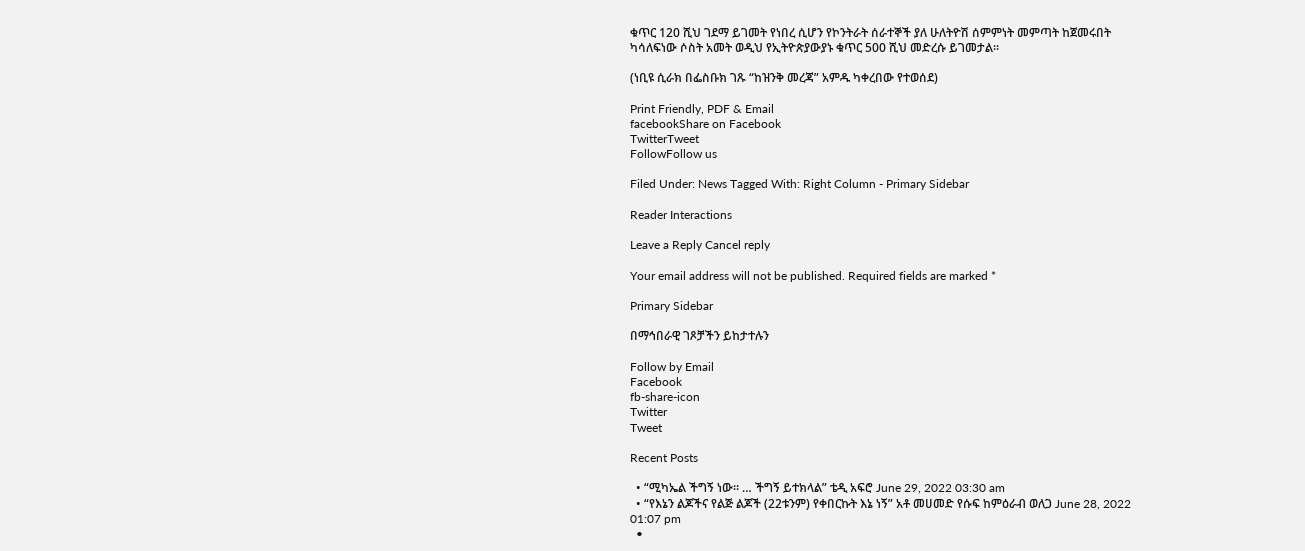ቁጥር 120 ሺህ ገደማ ይገመት የነበረ ሲሆን የኮንትራት ሰራተኞች ያለ ሁለትዮሽ ሰምምነት መምጣት ከጀመሩበት ካሳለፍነው ሶስት አመት ወዲህ የኢትዮጵያውያኑ ቁጥር 500 ሺህ መድረሱ ይገመታል።

(ነቢዩ ሲራክ በፌስቡክ ገጹ “ከዝንቅ መረጃ” አምዱ ካቀረበው የተወሰደ)

Print Friendly, PDF & Email
facebookShare on Facebook
TwitterTweet
FollowFollow us

Filed Under: News Tagged With: Right Column - Primary Sidebar

Reader Interactions

Leave a Reply Cancel reply

Your email address will not be published. Required fields are marked *

Primary Sidebar

በማኅበራዊ ገጾቻችን ይከታተሉን

Follow by Email
Facebook
fb-share-icon
Twitter
Tweet

Recent Posts

  • “ሚካኤል ችግኝ ነው። … ችግኝ ይተክላል” ቴዲ አፍሮ June 29, 2022 03:30 am
  • “የእኔን ልጆችና የልጅ ልጆች (22ቱንም) የቀበርኩት እኔ ነኝ” አቶ መሀመድ የሱፍ ከምዕራብ ወለጋ June 28, 2022 01:07 pm
  •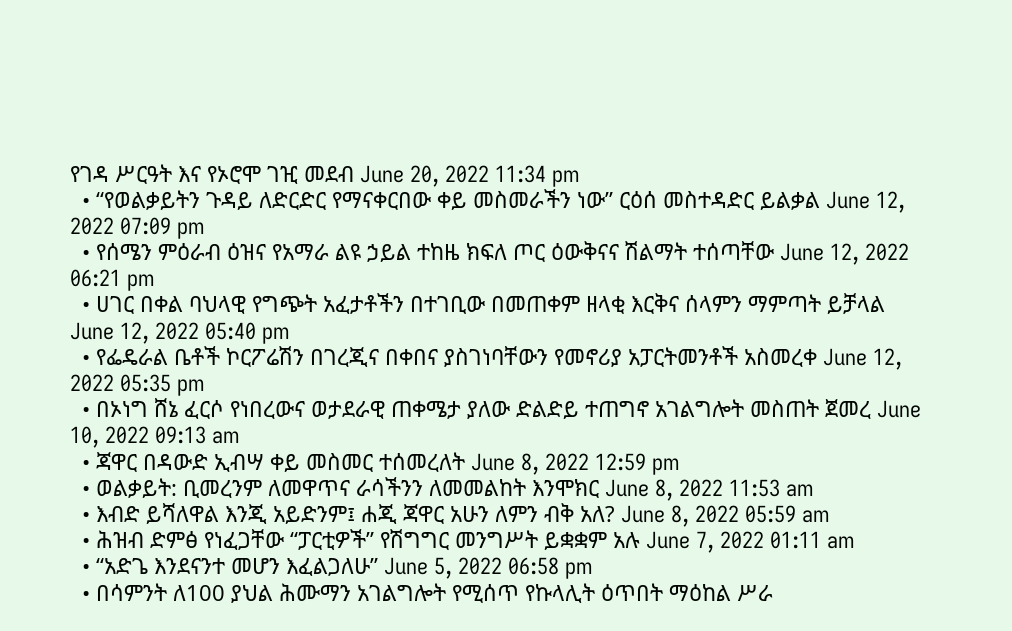የገዳ ሥርዓት እና የኦሮሞ ገዢ መደብ June 20, 2022 11:34 pm
  • “የወልቃይትን ጉዳይ ለድርድር የማናቀርበው ቀይ መስመራችን ነው” ርዕሰ መስተዳድር ይልቃል June 12, 2022 07:09 pm
  • የሰሜን ምዕራብ ዕዝና የአማራ ልዩ ኃይል ተከዜ ክፍለ ጦር ዕውቅናና ሽልማት ተሰጣቸው June 12, 2022 06:21 pm
  • ሀገር በቀል ባህላዊ የግጭት አፈታቶችን በተገቢው በመጠቀም ዘላቂ እርቅና ሰላምን ማምጣት ይቻላል June 12, 2022 05:40 pm
  • የፌዴራል ቤቶች ኮርፖሬሽን በገረጂና በቀበና ያስገነባቸውን የመኖሪያ አፓርትመንቶች አስመረቀ June 12, 2022 05:35 pm
  • በኦነግ ሸኔ ፈርሶ የነበረውና ወታደራዊ ጠቀሜታ ያለው ድልድይ ተጠግኖ አገልግሎት መስጠት ጀመረ June 10, 2022 09:13 am
  • ጃዋር በዳውድ ኢብሣ ቀይ መስመር ተሰመረለት June 8, 2022 12:59 pm
  • ወልቃይት: ቢመረንም ለመዋጥና ራሳችንን ለመመልከት እንሞክር June 8, 2022 11:53 am
  • እብድ ይሻለዋል እንጂ አይድንም፤ ሐጂ ጃዋር አሁን ለምን ብቅ አለ? June 8, 2022 05:59 am
  • ሕዝብ ድምፅ የነፈጋቸው “ፓርቲዎች” የሽግግር መንግሥት ይቋቋም አሉ June 7, 2022 01:11 am
  • “አድጌ እንደናንተ መሆን እፈልጋለሁ” June 5, 2022 06:58 pm
  • በሳምንት ለ100 ያህል ሕሙማን አገልግሎት የሚሰጥ የኩላሊት ዕጥበት ማዕከል ሥራ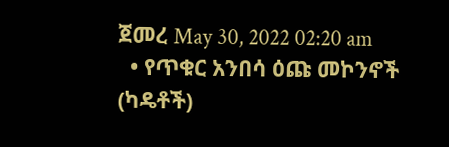ጀመረ May 30, 2022 02:20 am
  • የጥቁር አንበሳ ዕጩ መኮንኖች (ካዴቶች)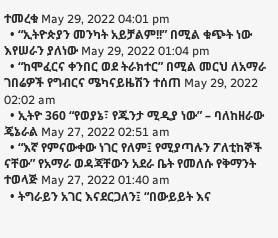ተመረቁ May 29, 2022 04:01 pm
  • “ኢትዮጵያን መንካት አይቻልም!!” በሚል ቁጭት ነው እየሠራን ያለነው May 29, 2022 01:04 pm
  • “ከሞፈርና ቀንበር ወደ ትራክተር” በሚል መርህ ለአማራ ገበሬዎች የግብርና ሜካናይዜሽን ተሰጠ May 29, 2022 02:02 am
  • ኢትዮ 360 “የወያኔ፣ የጁንታ ሚዲያ ነው” – ባለከዘራው ጄኔራል May 27, 2022 02:51 am
  • “እኛ የምናውቀው ነገር የለም፤ የሚያጣሉን ፖለቲከኞች ናቸው” የአማራ ወዳጃቸውን አደራ ቤት የመለሱ የቅማንት ተወላጅ May 27, 2022 01:40 am
  • ትግራይን አገር እናደርጋለን፤ “በውይይት እና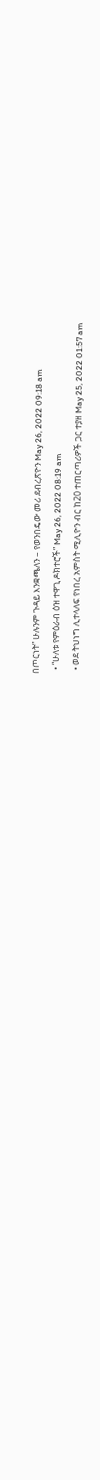በጦርነት” ሁሉንም ጉዳይ እንቋጫለን – የወንበዴው መሪ ደብረጽዮን May 26, 2022 09:18 am
  • “ሁለቱ የምዕራብ ዕዝ ተዋጊ ዶክተሮች” May 26, 2022 08:19 am
  • ወደ ትህነግ ሊተላለፍ የነበረ አምስት ሚሊዮን ብር ከ20 ተጠርጣሪዎች ጋር ተያዘ May 25, 2022 01:57 am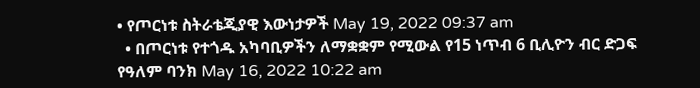• የጦርነቱ ስትራቴጂያዊ እውነታዎች May 19, 2022 09:37 am
  • በጦርነቱ የተጎዱ አካባቢዎችን ለማቋቋም የሚውል የ15 ነጥብ 6 ቢሊዮን ብር ድጋፍ የዓለም ባንክ May 16, 2022 10:22 am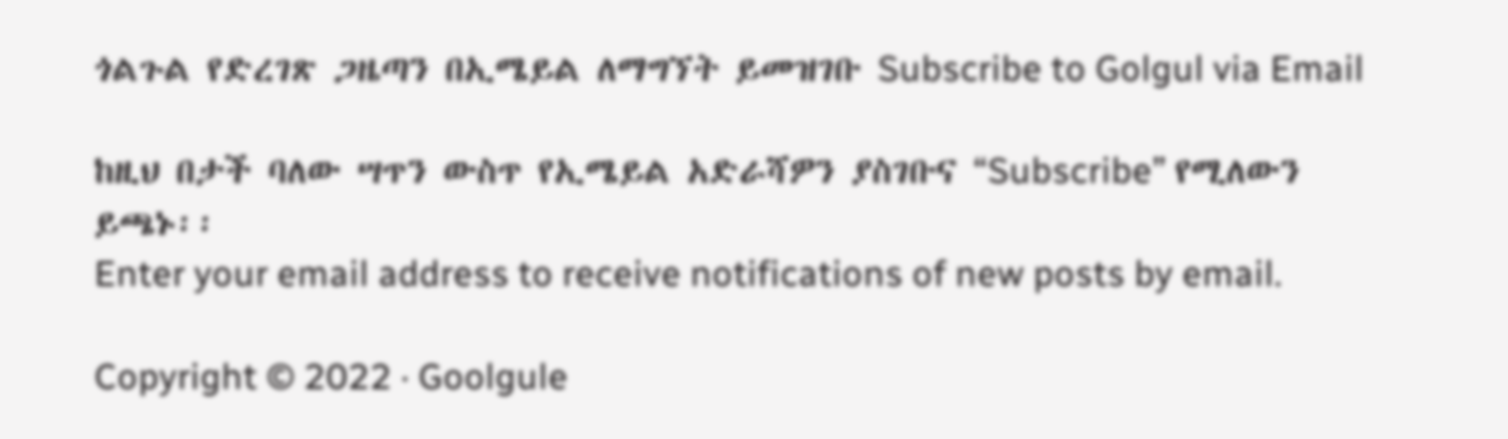ጎልጉል የድረገጽ ጋዜጣን በኢሜይል ለማግኘት ይመዝገቡ Subscribe to Golgul via Email

ከዚህ በታች ባለው ሣጥን ውስጥ የኢሜይል አድራሻዎን ያስገቡና “Subscribe” የሚለውን ይጫኑ፡፡
Enter your email address to receive notifications of new posts by email.

Copyright © 2022 · Goolgule